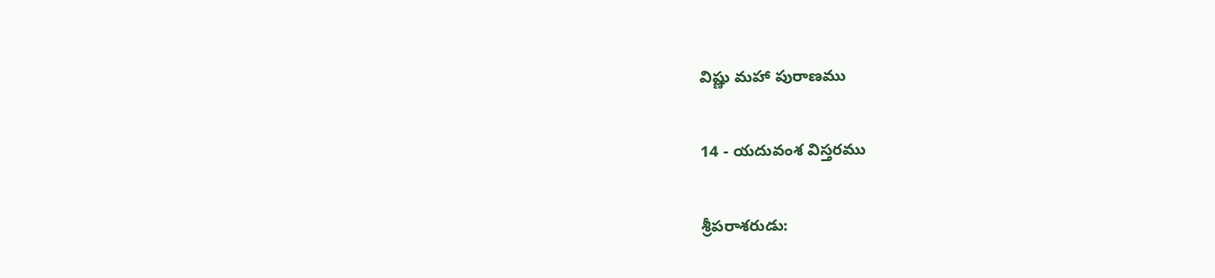విష్ణు మహా పురాణము

14 - యదువంశ విస్తరము

శ్రీపరాశరుడు: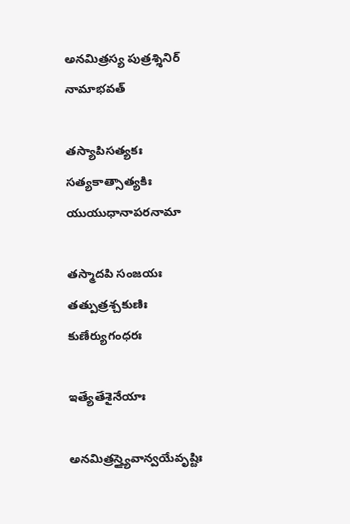అనమిత్రస్య పుత్రశ్శినిర్ నామాభవత్

తస్యాపిసత్యకః సత్యకాత్సాత్యకిః యుయుధానాపరనామా

తస్మాదపి సంజయః తత్పుత్రశ్చకుణిః కుణేర్యుగంధరః

ఇత్యేతేశైనేయాః

అనమిత్రస్త్యైవాన్వయేవృష్టిః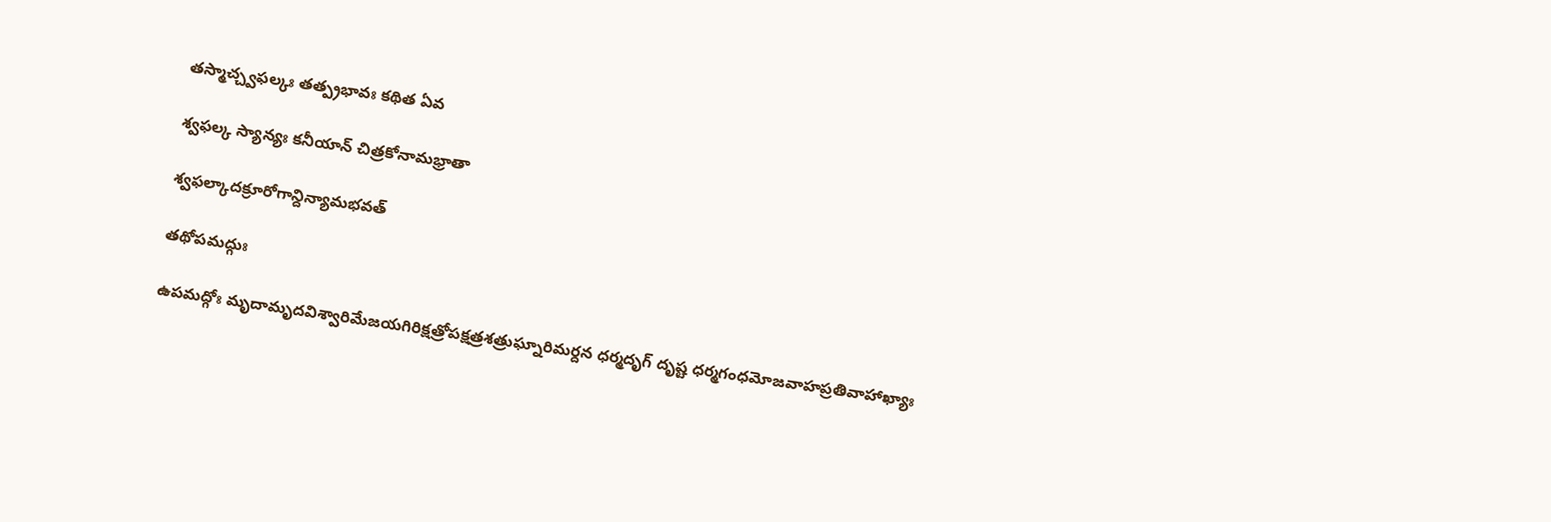తస్మాచ్చ్వఫల్కః తత్ప్రభావః కథిత ఏవ

శ్వఫల్క స్యాన్యః కనీయాన్ చిత్రకోనామభ్రాతా

శ్వఫల్కాదక్రూరోగాన్దిన్యామభవత్

తథోపమద్గుః

ఉపమద్గోః మృదామృదవిశ్వారిమేజయగిరిక్షత్రోపక్షత్రశత్రుఘ్నారిమర్దన ధర్మదృగ్ దృష్ట ధర్మగంధమోజవాహప్రతివాహాఖ్యాః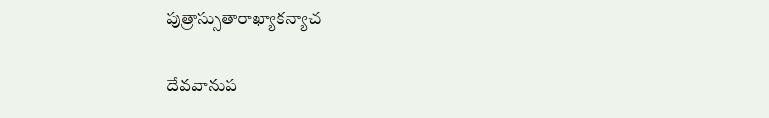పుత్రాస్సుతారాఖ్యాకన్యాచ

దేవవానుప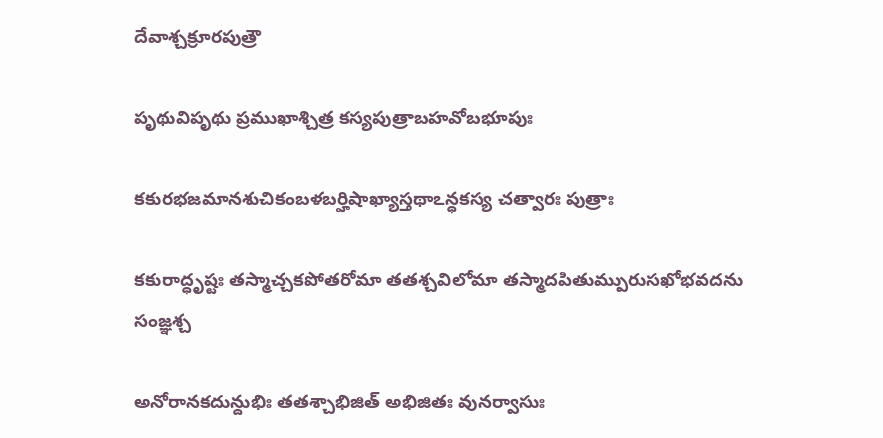దేవాశ్చక్రూరపుత్రౌ

పృథువిపృథు ప్రముఖాశ్చిత్ర కస్యపుత్రాబహవోబభూపుః

కకురభజమానశుచికంబళబర్హిషాఖ్యాస్తథాఽన్ధకస్య చత్వారః పుత్రాః

కకురాద్ధృష్టః తస్మాచ్చకపోతరోమా తతశ్చవిలోమా తస్మాదపితుమ్పురుసఖోభవదను సంజ్ఞశ్చ

అనోరానకదున్దుభిః తతశ్చాభిజిత్ అభిజితః వునర్వాసుః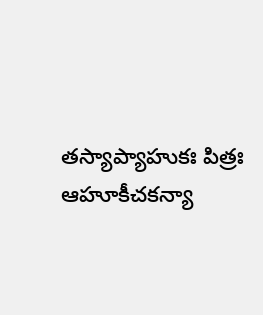తస్యాప్యాహుకః పిత్రః ఆహూకీచకన్యా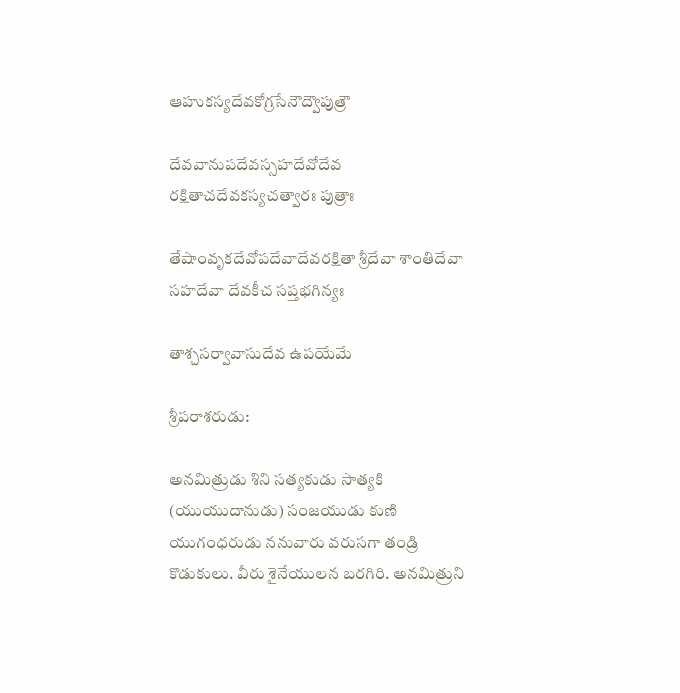ఆహుకస్యదేవకోగ్రసేనౌద్వౌపుత్రౌ

దేవవానుపదేవస్సహదేవోదేవ రక్షితాచదేవకస్యచత్వారః పుత్రాః

తేషాంవృకదేవోపదేవాదేవరక్షితా శ్రీదేవా శాంతిదేవా సహదేవా దేవకీచ సప్తభగిన్యః

తాశ్చసర్వావాసుదేవ ఉపయేమే

శ్రీపరాశరుడు:

అనమిత్రుడు శిని సత్యకుడు సాత్యకి (యుయుదానుడు) సంజయుడు కుణి యుగంధరుడు ననువారు వరుసగా తండ్రి కొడుకులు. వీరు శైనేయులన బరగిరి. అనమిత్రుని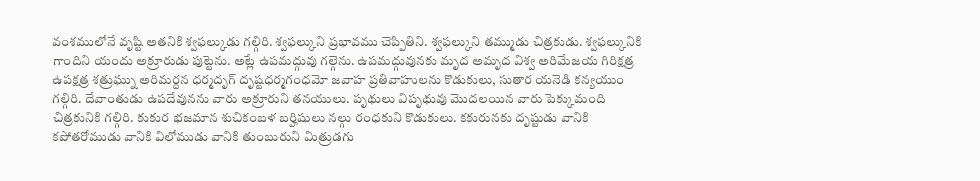వంశములోనే వృష్టి అతనికి శ్వఫల్కుడు గల్గిరి. శ్వఫల్కుని ప్రభావము చెప్పితిని. శ్వఫల్కుని తమ్ముడు చిత్రకుడు. శ్వఫల్కునికి గాందిని యందు అక్రూరుడు పుట్టెను. అట్లే ఉపమద్గువు గల్గెను. ఉపమద్గువునకు మృద అమృద విశ్వ అరిమేజయ గిరిక్షత్ర ఉపక్షత్ర శత్రుఘ్ను అరిమర్దన ధర్మదృగ్ దృష్టధర్మగంధమో జవాహ ప్రతివాహులను కొడుకులు, సుతార యనెడి కన్యయుం గల్గిరి. దేవాంతుడు ఉపదేవునను వారు అక్రూరుని తనయులు. పృథులు విపృథువు మొదలయిన వారు పెక్కుమంది చిత్రకునికి గల్గిరి. కుకుర భజమాన శుచికంబళ బర్హిషులు నల్గు రంధకుని కొడుకులు. కకురునకు దృష్టుడు వానికి కపోతరోముడు వానికి విలోముడు వానికి తుంబురుని మిత్రుడగు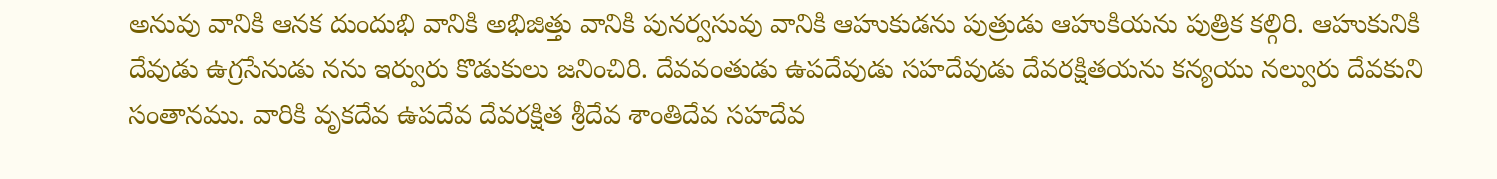అనువు వానికి ఆనక దుందుభి వానికి అభిజిత్తు వానికి పునర్వసువు వానికి ఆహుకుడను పుత్రుడు ఆహుకియను పుత్రిక కల్గిరి. ఆహుకునికి దేవుడు ఉగ్రసేనుడు నను ఇర్వురు కొడుకులు జనించిరి. దేవవంతుడు ఉపదేవుడు సహదేవుడు దేవరక్షితయను కన్యయు నల్వురు దేవకుని సంతానము. వారికి వృకదేవ ఉపదేవ దేవరక్షిత శ్రీదేవ శాంతిదేవ సహదేవ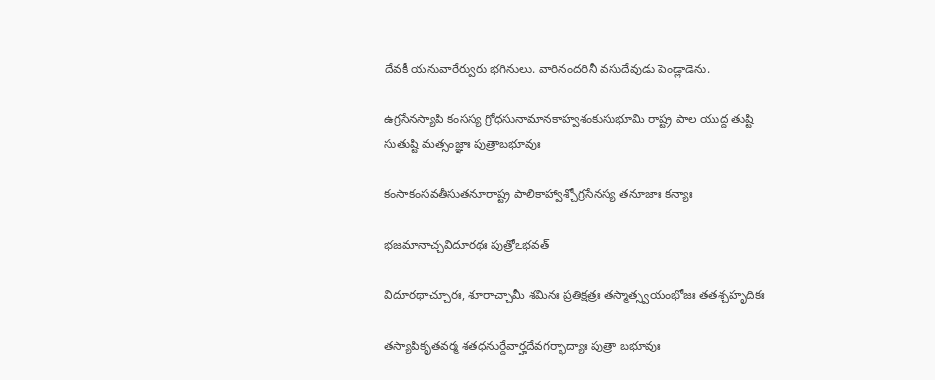దేవకీ యనువారేర్వురు భగినులు. వారినందరినీ వసుదేవుడు పెండ్లాడెను.

ఉగ్రసేనస్యాపి కంసస్య గ్రోధసునామానకాహ్వశంకుసుభూమి రాష్ట్ర పాల యుద్ద తుష్టి సుతుష్టి మత్సంజ్ఞాః పుత్రాబభూవుః

కంసాకంసవతీసుతనూరాష్ట్ర పాలికాహ్వాశ్చోగ్రసేనస్య తనూజాః కన్యాః

భజమానాచ్చవిదూరథః పుత్రోఽభవత్

విదూరథాచ్చూరః, శూరాచ్చామీ శమినః ప్రతిక్షత్రః తస్మాత్స్వయంభోజః తతశ్చహృదికః

తస్యాపికృతవర్మ శతధనుర్దేవార్హదేవగర్భాద్యాః పుత్రా బభూవుః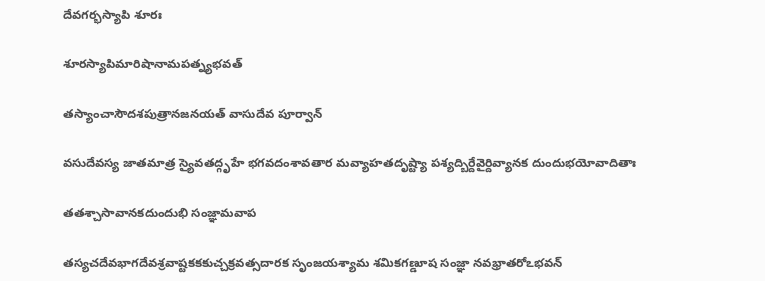దేవగర్భస్యాపి శూరః

శూరస్యాపిమారిషానామపత్న్యభవత్

తస్యాంచాసౌదశపుత్రానజనయత్ వాసుదేవ పూర్వాన్

వసుదేవస్య జాతమాత్ర స్యైవతద్గృహే భగవదంశావతార మవ్యాహతదృష్ట్యా పశ్యద్బిర్దేవైర్దివ్యానక దుందుభయోవాదితాః

తతశ్చాసావానకదుందుభి సంజ్ఞామవాప

తస్యచదేవభాగదేవశ్రవాష్టకకకుచ్చక్రవత్సదారక సృంజయశ్యామ శమికగణ్డూష సంజ్ఞా నవభ్రాతరోఽభవన్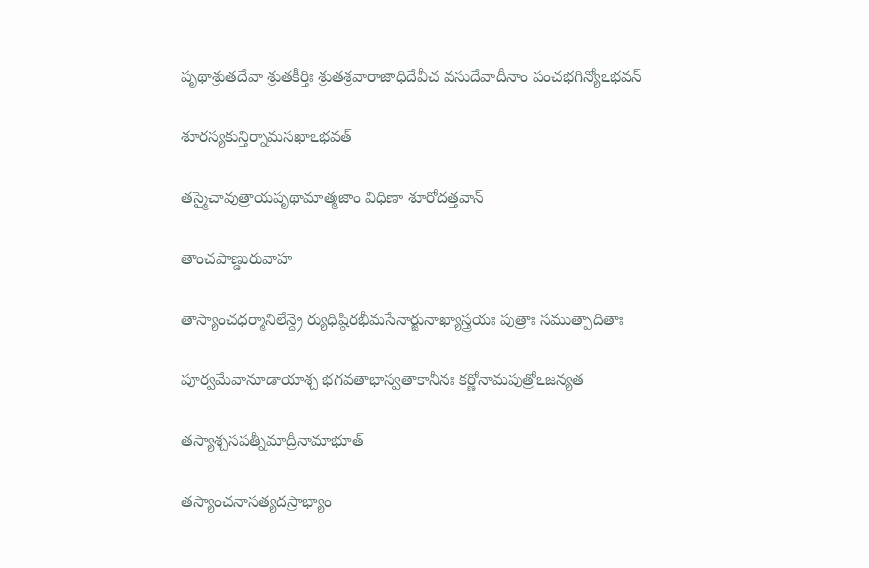పృథాశ్రుతదేవా శ్రుతకీర్తిః శ్రుతశ్రవారాజాధిదేవీచ వసుదేవాదీనాం పంచభగిన్యోఽభవన్

శూరస్యకున్తిర్నామసఖాఽభవత్

తస్మైచావుత్రాయపృథామాత్మజాం విధిణా శూరోదత్తవాన్

తాంచపాణ్డురువాహ

తాస్యాంచధర్మానిలేన్ద్రె ర్యుధిష్ఠిరభీమసేనార్జునాఖ్యాస్త్రయః పుత్రాః సముత్పాదితాః

పూర్వమేవానూడాయాశ్చ భగవతాభాస్వతాకానీనః కర్ణోనామపుత్రోఽజన్యత

తస్యాశ్చసపత్నీమాద్రీనామాభూత్

తస్యాంచనాసత్యదస్రాభ్యాం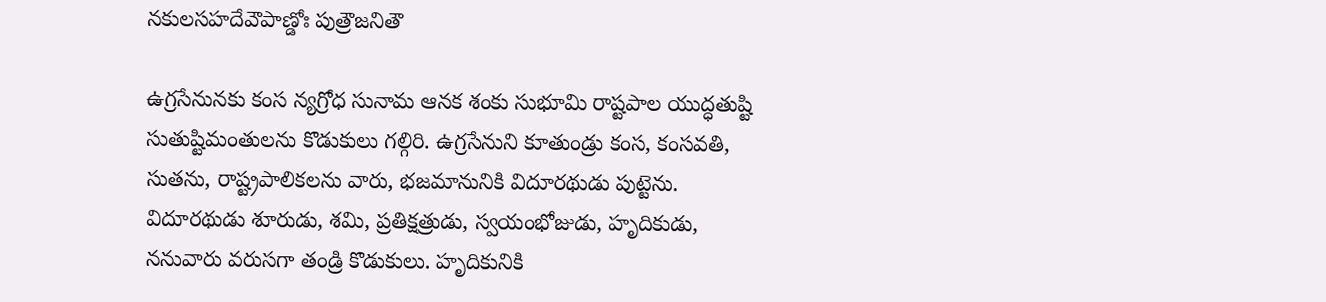నకులసహదేవౌపాణ్డోః పుత్రౌజనితౌ

ఉగ్రసేనునకు కంస న్యగ్రోధ సునామ ఆనక శంకు సుభూమి రాష్టపాల యుద్ధతుష్టి సుతుష్టిమంతులను కొడుకులు గల్గిరి. ఉగ్రసేనుని కూతుండ్రు కంస, కంసవతి, సుతను, రాష్ట్రపాలికలను వారు, భజమానునికి విదూరథుడు పుట్టెను. విదూరథుడు శూరుడు, శమి, ప్రతిక్షత్రుడు, స్వయంభోజుడు, హృదికుడు, ననువారు వరుసగా తండ్రి కొడుకులు. హృదికునికి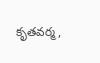కృతవర్మ,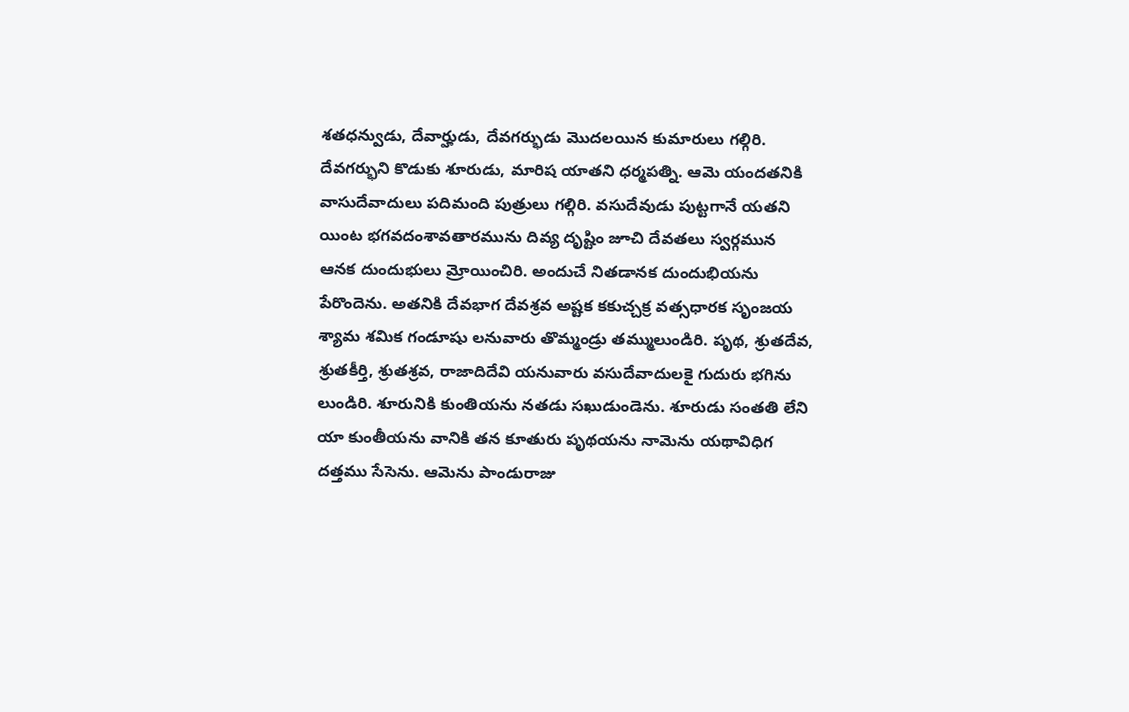శతధన్వుడు, దేవార్హుడు, దేవగర్భుడు మొదలయిన కుమారులు గల్గిరి. దేవగర్భుని కొడుకు శూరుడు, మారిష యాతని ధర్మపత్ని. ఆమె యందతనికి వాసుదేవాదులు పదిమంది పుత్రులు గల్గిరి. వసుదేవుడు పుట్టగానే యతని యింట భగవదంశావతారమును దివ్య దృష్టిం జూచి దేవతలు స్వర్గమున ఆనక దుందుభులు మ్రోయించిరి. అందుచే నితడానక దుందుభియను పేరొందెను. అతనికి దేవభాగ దేవశ్రవ అష్టక కకుచ్చక్ర వత్సధారక సృంజయ శ్యామ శమిక గండూషు లనువారు తొమ్మండ్రు తమ్ములుండిరి. పృథ, శ్రుతదేవ, శ్రుతకీర్తి, శ్రుతశ్రవ, రాజాదిదేవి యనువారు వసుదేవాదులకై గుదురు భగిను లుండిరి. శూరునికి కుంతియను నతడు సఖుడుండెను. శూరుడు సంతతి లేని యా కుంతీయను వానికి తన కూతురు పృథయను నామెను యథావిధిగ దత్తము సేసెను. ఆమెను పాండురాజు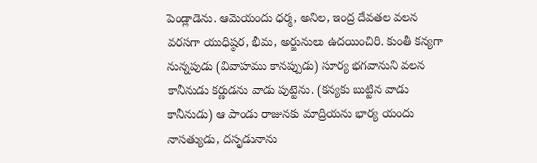పెండ్లాడెను. ఆమెయందు ధర్మ, అనిల, ఇంద్ర దేవతల వలన వరసగా యుధిష్ఠర, భీమ, అర్జునులు ఉదయించిరి. కుంతీ కన్యగా నున్నపుడు (వివాహము కానప్పుడు) సూర్య భగవానుని వలన కానీనుడు కర్ణుడను వాడు పుట్టెను. (కన్యకు బుట్టిన వాడు కానీనుడు) ఆ పాండు రాజునకు మాద్రియను భార్య యందు నాసత్యుడు, దసృడునాను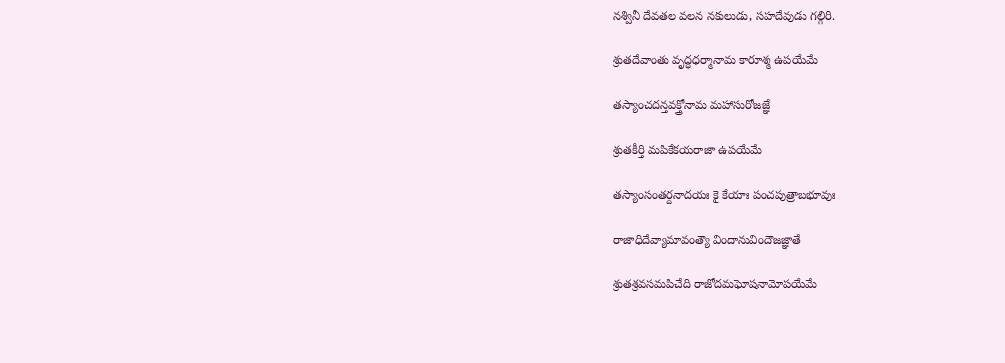నశ్వినీ దేవతల వలన నకులుడు, సహదేవుడు గల్గిరి.

శ్రుతదేవాంతు వృద్ధధర్మానామ కారూశ్మ ఉపయేమే

తస్యాంచదన్తవక్త్రోనామ మహాసురోజజ్ఞే

శ్రుతకీర్తి మపికేకయరాజా ఉపయేమే

తస్యాంసంతర్దనాదయః కై కేయాః పంచపుత్రాబభూవుః

రాజాధిదేవ్యామావంత్యౌ విందానువిందౌజజ్ఞాతే

శ్రుతశ్రవసమపిచేది రాజోదమఘోషనామోపయేమే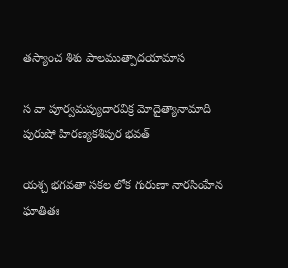తస్యాంచ శిశు పాలముత్పాదయామాస

స వా పూర్వమప్యుదారవిక్ర మోదైత్యానామాది పురుషో హిరణ్యకశిపుర భవత్

యశ్చ భగవతా సకల లోక గురుణా నారసింహేన ఘాతితః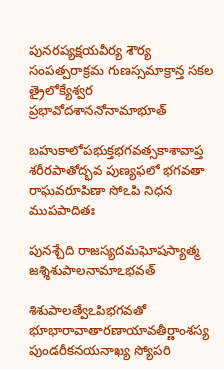పునరప్యక్షయవీర్య శౌర్య సంపత్పరాక్రమ గుణస్సమాక్రాన్త సకల త్రైలోక్యేశ్వర ప్రభావోదశాననోనామాభూత్

బహుకాలోపభుక్తభగవత్సకాశావాప్త శరీరపాతోద్భవ పుణ్యఫలో భగవతా రాఘవరూపిణా సోఽపి నిధన ముపపాదితః

పునశ్చేది రాజస్యదమఘోషస్యాత్మ జశ్శిశుపాలనామాఽభవత్

శిశుపాలత్వేఽపిభగవతో భూభారావాతారణాయావతీర్ణాంశస్య పుండరీకనయనాఖ్య స్యోపరి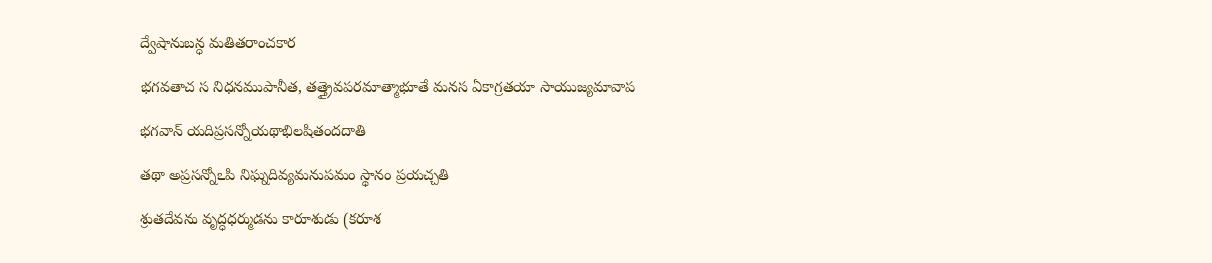ద్వేషానుబన్ధ మతితరాంచకార

భగవతాచ స నిధనముపానీత, తత్త్రైవపరమాత్మాభూతే మనస ఏకాగ్రతయా సాయుజ్యమావాప

భగవాన్ యదిప్రసన్నోయథాభిలషితందదాతి

తథా అప్రసన్నోఽపి నిఘ్నదివ్యమనుపమం స్థానం ప్రయచ్చతి

శ్రుతదేవను వృద్ధధర్ముడను కారూశుడు (కరూశ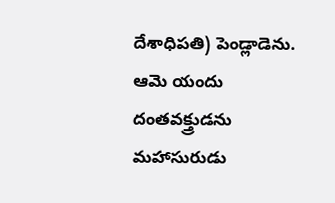దేశాధిపతి) పెండ్లాడెను. ఆమె యందు దంతవక్త్రుడను మహాసురుడు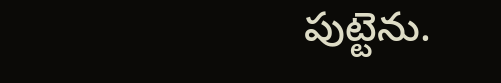పుట్టెను.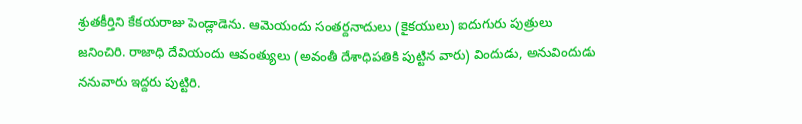శ్రుతకీర్తిని కేకయరాజు పెండ్లాడెను. ఆమెయందు సంతర్దనాదులు (కైకయులు) ఐదుగురు పుత్రులు జనించిరి. రాజాధి దేవియందు ఆవంత్యులు (అవంతీ దేశాధిపతికి పుట్టిన వారు) విందుడు, అనువిందుడు ననువారు ఇద్దరు పుట్టిరి.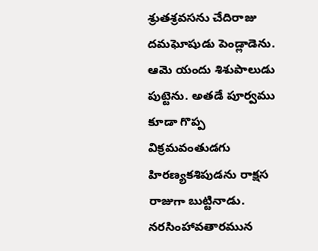శ్రుతశ్రవసను చేదిరాజు దమఘోషుడు పెండ్లాడెను. ఆమె యందు శిశుపాలుడు పుట్టెను. అతడే పూర్వము కూడా గొప్ప విక్రమవంతుడగు హిరణ్యకశిపుడను రాక్షస రాజుగా బుట్టినాడు. నరసింహావతారమున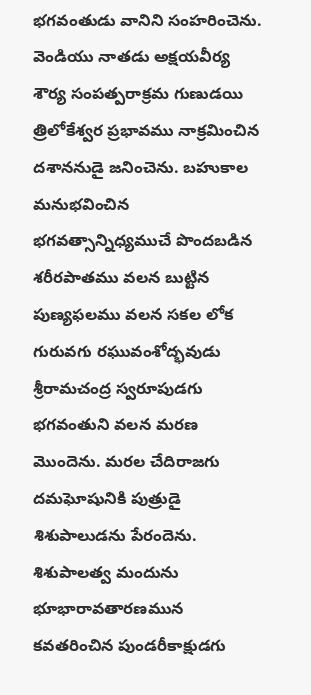భగవంతుడు వానిని సంహరించెను. వెండియు నాతడు అక్షయవీర్య శౌర్య సంపత్పరాక్రమ గుణుడయి త్రిలోకేశ్వర ప్రభావము నాక్రమించిన దశాననుడై జనించెను. బహుకాల మనుభవించిన భగవత్సాన్నిధ్యముచే పొందబడిన శరీరపాతము వలన బుట్టిన పుణ్యఫలము వలన సకల లోక గురువగు రఘువంశోద్భవుడు శ్రీరామచంద్ర స్వరూపుడగు భగవంతుని వలన మరణ మొందెను. మరల చేదిరాజగు దమఘోషునికి పుత్రుడై శిశుపాలుడను పేరందెను. శిశుపాలత్వ మందును భూభారావతారణమున కవతరించిన పుండరీకాక్షుడగు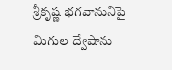శ్రీకృష్ణ భగవానునిపై మిగుల ద్వేషాను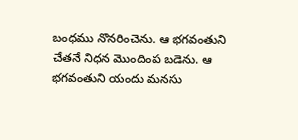బంధము నొనరించెను. ఆ భగవంతుని చేతనే నిధన మొందింప బడెను. ఆ భగవంతుని యందు మనసు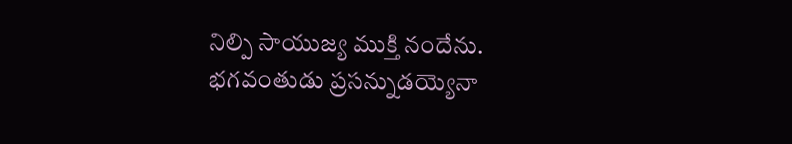నిల్పి సాయుజ్య ముక్తి నందేను. భగవంతుడు ప్రసన్నుడయ్యెనా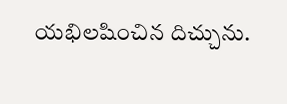యభిలషించిన దిచ్చును.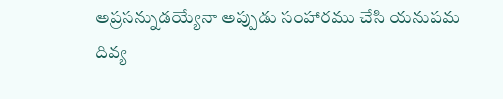అప్రసన్నుడయ్యేనా అప్పుడు సంహారము చేసి యనుపమ దివ్య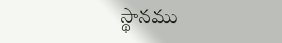స్థానము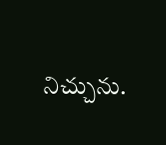నిచ్చును.